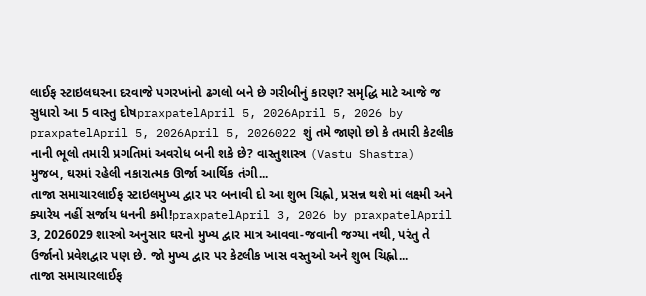લાઈફ સ્ટાઇલઘરના દરવાજે પગરખાંનો ઢગલો બને છે ગરીબીનું કારણ? સમૃદ્ધિ માટે આજે જ સુધારો આ 5 વાસ્તુ દોષpraxpatelApril 5, 2026April 5, 2026 by praxpatelApril 5, 2026April 5, 2026022 શું તમે જાણો છો કે તમારી કેટલીક નાની ભૂલો તમારી પ્રગતિમાં અવરોધ બની શકે છે? વાસ્તુશાસ્ત્ર (Vastu Shastra) મુજબ, ઘરમાં રહેલી નકારાત્મક ઊર્જા આર્થિક તંગી...
તાજા સમાચારલાઈફ સ્ટાઇલમુખ્ય દ્વાર પર બનાવી દો આ શુભ ચિહ્નો, પ્રસન્ન થશે માં લક્ષ્મી અને ક્યારેય નહીં સર્જાય ધનની કમી!praxpatelApril 3, 2026 by praxpatelApril 3, 2026029 શાસ્ત્રો અનુસાર ઘરનો મુખ્ય દ્વાર માત્ર આવવા-જવાની જગ્યા નથી, પરંતુ તે ઉર્જાનો પ્રવેશદ્વાર પણ છે. જો મુખ્ય દ્વાર પર કેટલીક ખાસ વસ્તુઓ અને શુભ ચિહ્નો...
તાજા સમાચારલાઈફ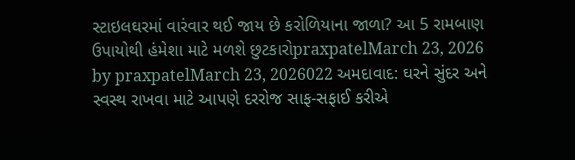સ્ટાઇલઘરમાં વારંવાર થઈ જાય છે કરોળિયાના જાળા? આ 5 રામબાણ ઉપાયોથી હંમેશા માટે મળશે છુટકારોpraxpatelMarch 23, 2026 by praxpatelMarch 23, 2026022 અમદાવાદ: ઘરને સુંદર અને સ્વસ્થ રાખવા માટે આપણે દરરોજ સાફ-સફાઈ કરીએ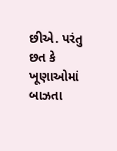છીએ. પરંતુ છત કે ખૂણાઓમાં બાઝતા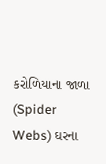કરોળિયાના જાળા (Spider Webs) ઘરના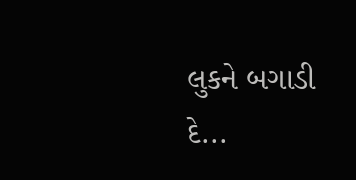લુકને બગાડી દે...